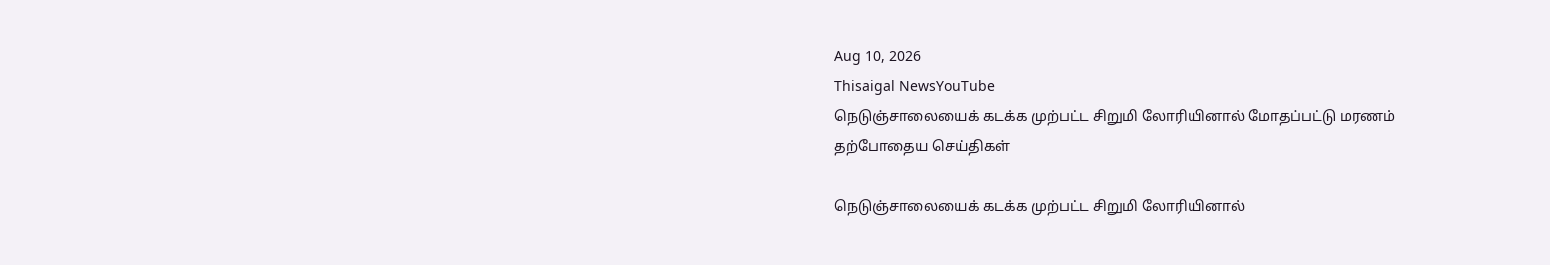Aug 10, 2026
Thisaigal NewsYouTube
நெடுஞ்சாலையைக் கடக்க முற்பட்ட சிறுமி லோரியினால் மோதப்பட்டு மரணம்
தற்போதைய செய்திகள்

நெடுஞ்சாலையைக் கடக்க முற்பட்ட சிறுமி லோரியினால்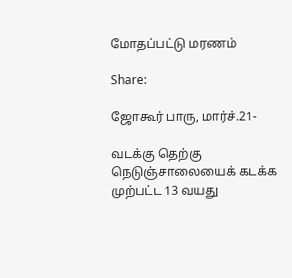மோதப்பட்டு மரணம்

Share:

ஜோகூர் பாரு, மார்ச்.21-

வடக்கு தெற்கு நெடுஞ்சாலையைக் கடக்க முற்பட்ட 13 வயது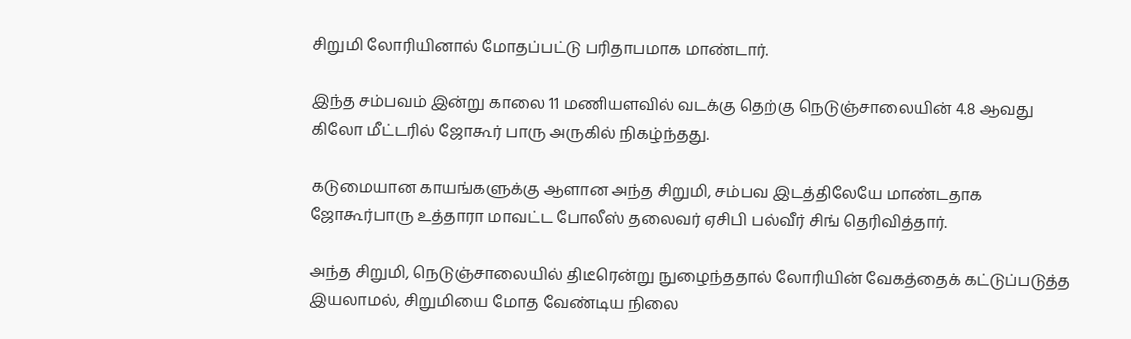சிறுமி லோரியினால் மோதப்பட்டு பரிதாபமாக மாண்டார்.

இந்த சம்பவம் இன்று காலை 11 மணியளவில் வடக்கு தெற்கு நெடுஞ்சாலையின் 4.8 ஆவது கிலோ மீட்டரில் ஜோகூர் பாரு அருகில் நிகழ்ந்தது.

கடுமையான காயங்களுக்கு ஆளான அந்த சிறுமி, சம்பவ இடத்திலேயே மாண்டதாக ஜோகூர்பாரு உத்தாரா மாவட்ட போலீஸ் தலைவர் ஏசிபி பல்வீர் சிங் தெரிவித்தார்.

அந்த சிறுமி, நெடுஞ்சாலையில் திடீரென்று நுழைந்ததால் லோரியின் வேகத்தைக் கட்டுப்படுத்த இயலாமல், சிறுமியை மோத வேண்டிய நிலை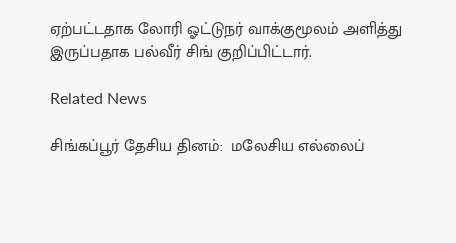ஏற்பட்டதாக லோரி ஓட்டுநர் வாக்குமூலம் அளித்து இருப்பதாக பல்வீர் சிங் குறிப்பிட்டார்.

Related News

சிங்கப்பூர் தேசிய தினம்:  மலேசிய எல்லைப்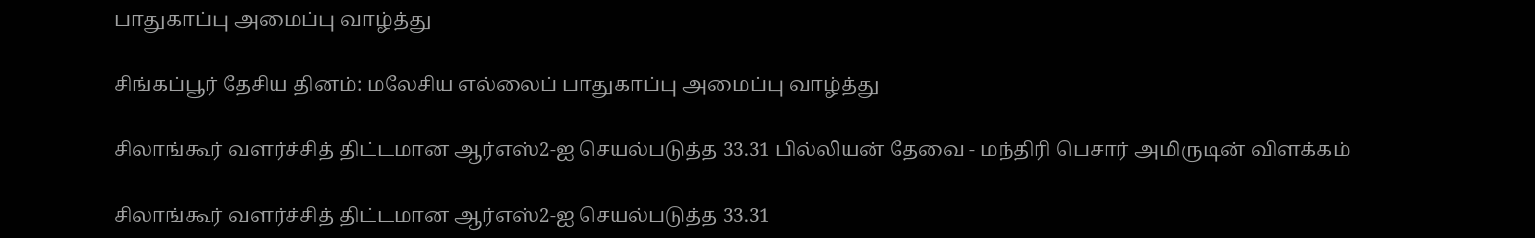பாதுகாப்பு அமைப்பு வாழ்த்து

சிங்கப்பூர் தேசிய தினம்: மலேசிய எல்லைப் பாதுகாப்பு அமைப்பு வாழ்த்து

சிலாங்கூர் வளர்ச்சித் திட்டமான ஆர்எஸ்2-ஐ செயல்படுத்த 33.31 பில்லியன் தேவை - மந்திரி பெசார் அமிருடின் விளக்கம்

சிலாங்கூர் வளர்ச்சித் திட்டமான ஆர்எஸ்2-ஐ செயல்படுத்த 33.31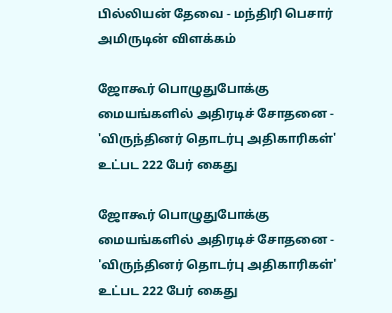பில்லியன் தேவை - மந்திரி பெசார் அமிருடின் விளக்கம்

ஜோகூர் பொழுதுபோக்கு மையங்களில் அதிரடிச் சோதனை - 'விருந்தினர் தொடர்பு அதிகாரிகள்' உட்பட 222 பேர் கைது

ஜோகூர் பொழுதுபோக்கு மையங்களில் அதிரடிச் சோதனை - 'விருந்தினர் தொடர்பு அதிகாரிகள்' உட்பட 222 பேர் கைது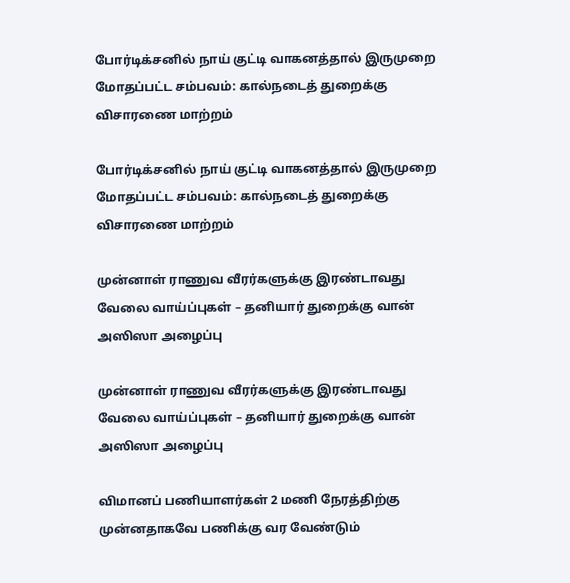போர்டிக்சனில் நாய் குட்டி வாகனத்தால் இருமுறை மோதப்பட்ட சம்பவம்: கால்நடைத் துறைக்கு விசாரணை மாற்றம்

போர்டிக்சனில் நாய் குட்டி வாகனத்தால் இருமுறை மோதப்பட்ட சம்பவம்: கால்நடைத் துறைக்கு விசாரணை மாற்றம்

முன்னாள் ராணுவ வீரர்களுக்கு இரண்டாவது வேலை வாய்ப்புகள் – தனியார் துறைக்கு வான் அஸிஸா அழைப்பு

முன்னாள் ராணுவ வீரர்களுக்கு இரண்டாவது வேலை வாய்ப்புகள் – தனியார் துறைக்கு வான் அஸிஸா அழைப்பு

விமானப் பணியாளர்கள் 2 மணி நேரத்திற்கு முன்னதாகவே பணிக்கு வர வேண்டும்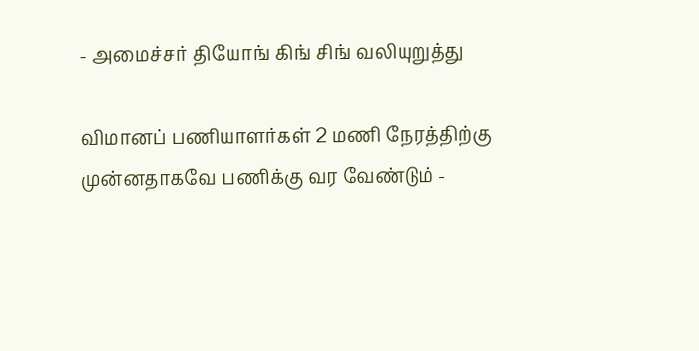- அமைச்சர் தியோங் கிங் சிங் வலியுறுத்து

விமானப் பணியாளர்கள் 2 மணி நேரத்திற்கு முன்னதாகவே பணிக்கு வர வேண்டும் -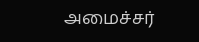அமைச்சர்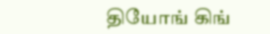தியோங் கிங்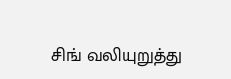சிங் வலியுறுத்து